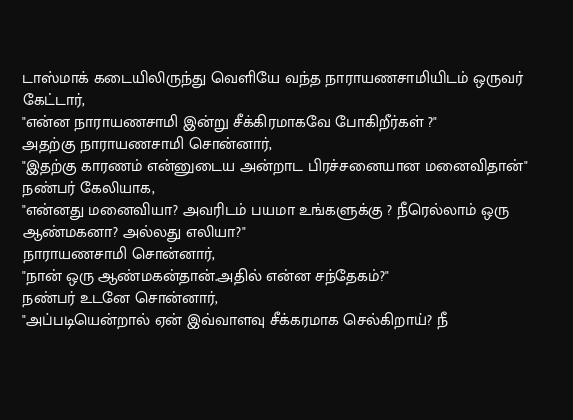டாஸ்மாக் கடையிலிருந்து வெளியே வந்த நாராயணசாமியிடம் ஒருவர் கேட்டார்,
"என்ன நாராயணசாமி இன்று சீக்கிரமாகவே போகிறீர்கள் ?"
அதற்கு நாராயணசாமி சொன்னார்,
"இதற்கு காரணம் என்னுடைய அன்றாட பிரச்சனையான மனைவிதான்"
நண்பர் கேலியாக,
"என்னது மனைவியா? அவரிடம் பயமா உங்களுக்கு ? நீரெல்லாம் ஒரு ஆண்மகனா? அல்லது எலியா?"
நாராயணசாமி சொன்னார்,
"நான் ஒரு ஆண்மகன்தான்.அதில் என்ன சந்தேகம்?"
நண்பர் உடனே சொன்னார்,
"அப்படியென்றால் ஏன் இவ்வாளவு சீக்கரமாக செல்கிறாய்? நீ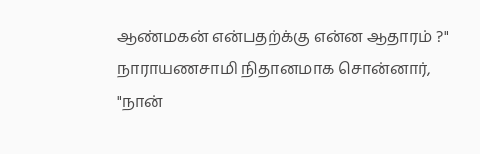ஆண்மகன் என்பதற்க்கு என்ன ஆதாரம் ?"
நாராயணசாமி நிதானமாக சொன்னார்,
"நான்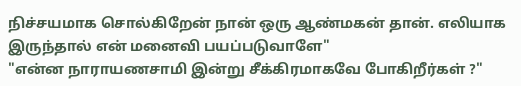நிச்சயமாக சொல்கிறேன் நான் ஒரு ஆண்மகன் தான். எலியாக இருந்தால் என் மனைவி பயப்படுவாளே"
"என்ன நாராயணசாமி இன்று சீக்கிரமாகவே போகிறீர்கள் ?"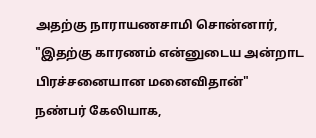அதற்கு நாராயணசாமி சொன்னார்,
"இதற்கு காரணம் என்னுடைய அன்றாட பிரச்சனையான மனைவிதான்"
நண்பர் கேலியாக,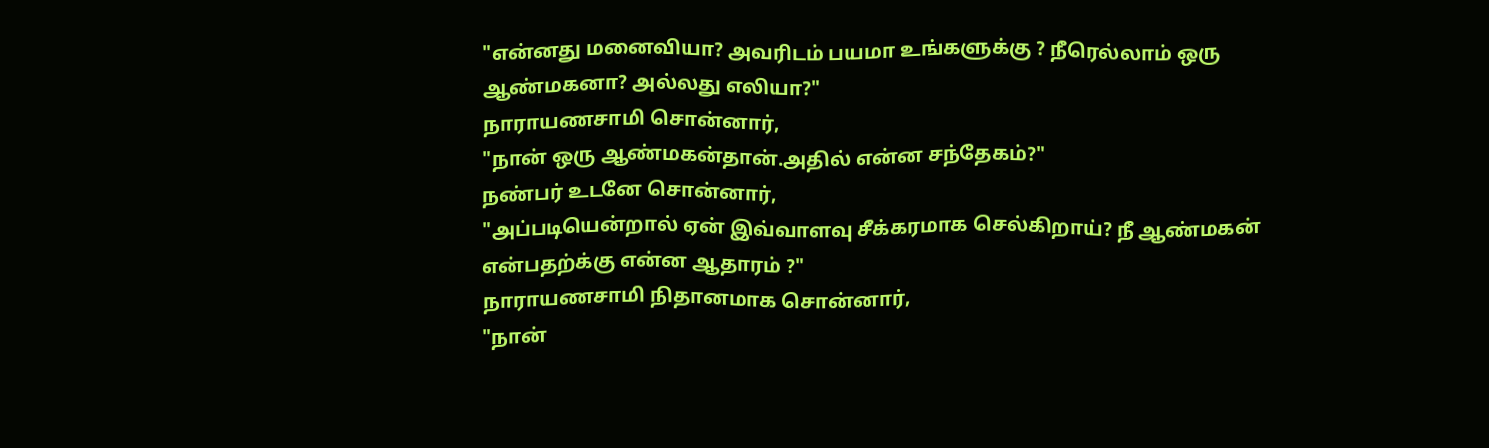"என்னது மனைவியா? அவரிடம் பயமா உங்களுக்கு ? நீரெல்லாம் ஒரு ஆண்மகனா? அல்லது எலியா?"
நாராயணசாமி சொன்னார்,
"நான் ஒரு ஆண்மகன்தான்.அதில் என்ன சந்தேகம்?"
நண்பர் உடனே சொன்னார்,
"அப்படியென்றால் ஏன் இவ்வாளவு சீக்கரமாக செல்கிறாய்? நீ ஆண்மகன் என்பதற்க்கு என்ன ஆதாரம் ?"
நாராயணசாமி நிதானமாக சொன்னார்,
"நான்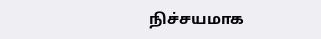நிச்சயமாக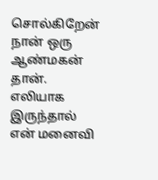சொல்கிறேன் நான் ஒரு ஆண்மகன் தான். எலியாக இருந்தால் என் மனைவி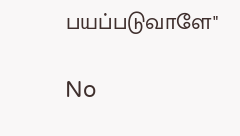பயப்படுவாளே"

No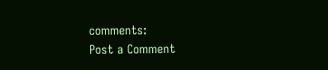comments:
Post a Comment